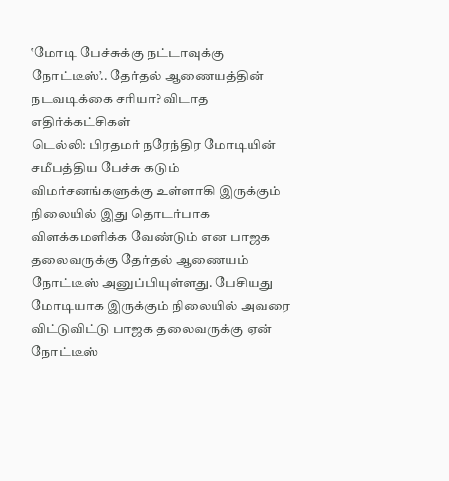‛மோடி பேச்சுக்கு நட்டாவுக்கு நோட்டீஸ்’.. தேர்தல் ஆணையத்தின் நடவடிக்கை சரியா? விடாத எதிர்க்கட்சிகள்
டெல்லி: பிரதமர் நரேந்திர மோடியின் சமீபத்திய பேச்சு கடும் விமர்சனங்களுக்கு உள்ளாகி இருக்கும் நிலையில் இது தொடர்பாக விளக்கமளிக்க வேண்டும் என பாஜக தலைவருக்கு தேர்தல் ஆணையம் நோட்டீஸ் அனுப்பியுள்ளது. பேசியது மோடியாக இருக்கும் நிலையில் அவரை விட்டுவிட்டு பாஜக தலைவருக்கு ஏன் நோட்டீஸ்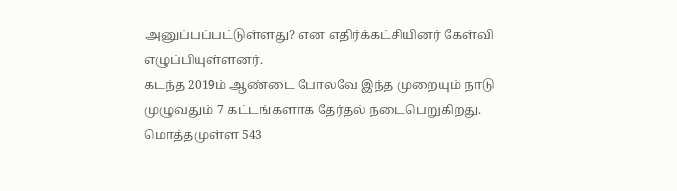அனுப்பப்பட்டுள்ளது? என எதிர்க்கட்சியினர் கேள்வி எழுப்பியுள்ளனர்.
கடந்த 2019ம் ஆண்டை போலவே இந்த முறையும் நாடு முழுவதும் 7 கட்டங்களாக தேர்தல் நடைபெறுகிறது. மொத்தமுள்ள 543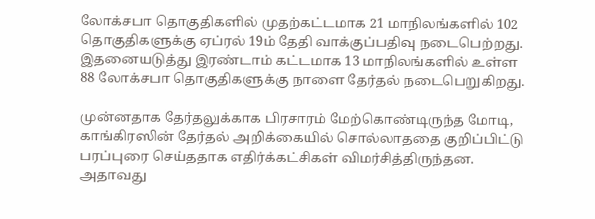லோக்சபா தொகுதிகளில் முதற்கட்டமாக 21 மாநிலங்களில் 102 தொகுதிகளுக்கு ஏப்ரல் 19ம் தேதி வாக்குப்பதிவு நடைபெற்றது. இதனையடுத்து இரண்டாம் கட்டமாக 13 மாநிலங்களில் உள்ள 88 லோக்சபா தொகுதிகளுக்கு நாளை தேர்தல் நடைபெறுகிறது.

முன்னதாக தேர்தலுக்காக பிரசாரம் மேற்கொண்டிருந்த மோடி, காங்கிரஸின் தேர்தல் அறிக்கையில் சொல்லாததை குறிப்பிட்டு பரப்புரை செய்ததாக எதிர்க்கட்சிகள் விமர்சித்திருந்தன.
அதாவது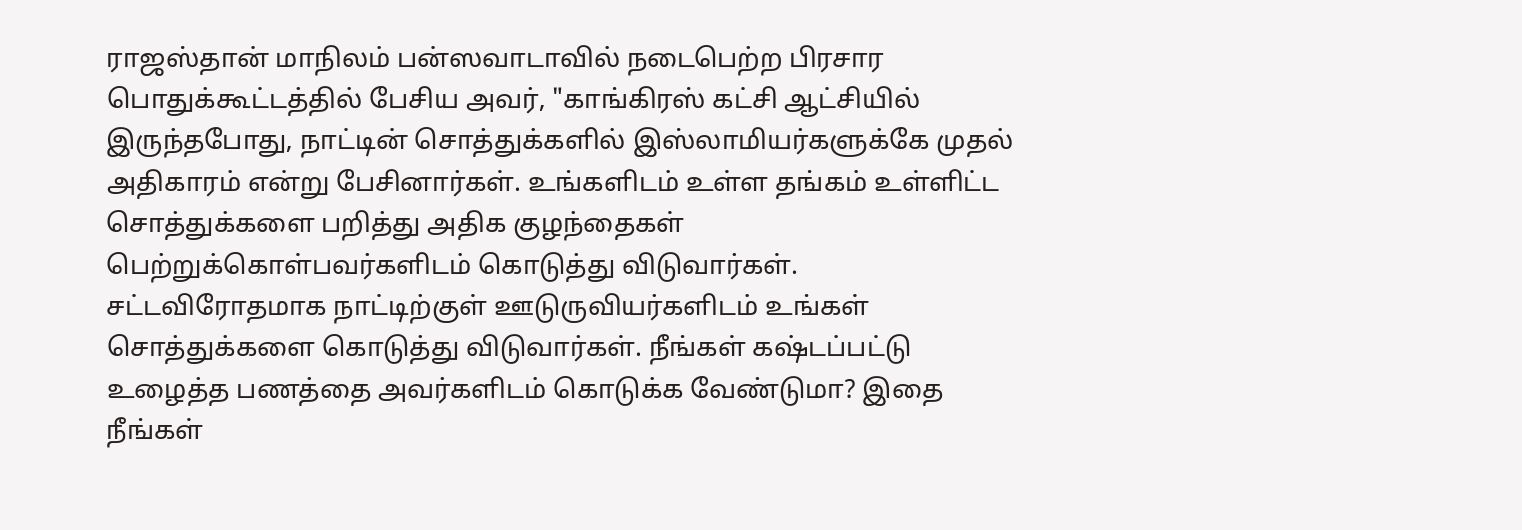ராஜஸ்தான் மாநிலம் பன்ஸவாடாவில் நடைபெற்ற பிரசார பொதுக்கூட்டத்தில் பேசிய அவர், "காங்கிரஸ் கட்சி ஆட்சியில் இருந்தபோது, நாட்டின் சொத்துக்களில் இஸ்லாமியர்களுக்கே முதல் அதிகாரம் என்று பேசினார்கள். உங்களிடம் உள்ள தங்கம் உள்ளிட்ட சொத்துக்களை பறித்து அதிக குழந்தைகள் பெற்றுக்கொள்பவர்களிடம் கொடுத்து விடுவார்கள். சட்டவிரோதமாக நாட்டிற்குள் ஊடுருவியர்களிடம் உங்கள் சொத்துக்களை கொடுத்து விடுவார்கள். நீங்கள் கஷ்டப்பட்டு உழைத்த பணத்தை அவர்களிடம் கொடுக்க வேண்டுமா? இதை நீங்கள்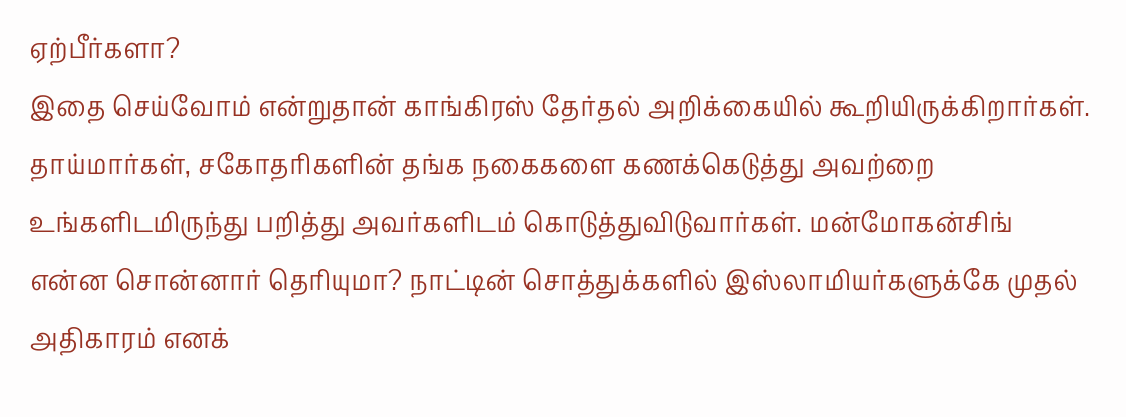ஏற்பீர்களா?
இதை செய்வோம் என்றுதான் காங்கிரஸ் தேர்தல் அறிக்கையில் கூறியிருக்கிறார்கள். தாய்மார்கள், சகோதரிகளின் தங்க நகைகளை கணக்கெடுத்து அவற்றை உங்களிடமிருந்து பறித்து அவர்களிடம் கொடுத்துவிடுவார்கள். மன்மோகன்சிங் என்ன சொன்னார் தெரியுமா? நாட்டின் சொத்துக்களில் இஸ்லாமியர்களுக்கே முதல் அதிகாரம் எனக்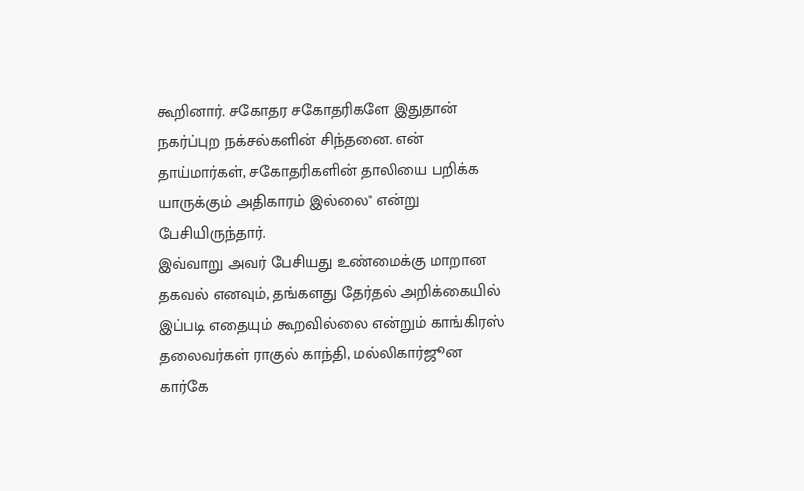கூறினார். சகோதர சகோதரிகளே இதுதான் நகர்ப்புற நக்சல்களின் சிந்தனை. என் தாய்மார்கள், சகோதரிகளின் தாலியை பறிக்க யாருக்கும் அதிகாரம் இல்லை" என்று பேசியிருந்தார்.
இவ்வாறு அவர் பேசியது உண்மைக்கு மாறான தகவல் எனவும், தங்களது தேர்தல் அறிக்கையில் இப்படி எதையும் கூறவில்லை என்றும் காங்கிரஸ் தலைவர்கள் ராகுல் காந்தி, மல்லிகார்ஜூன கார்கே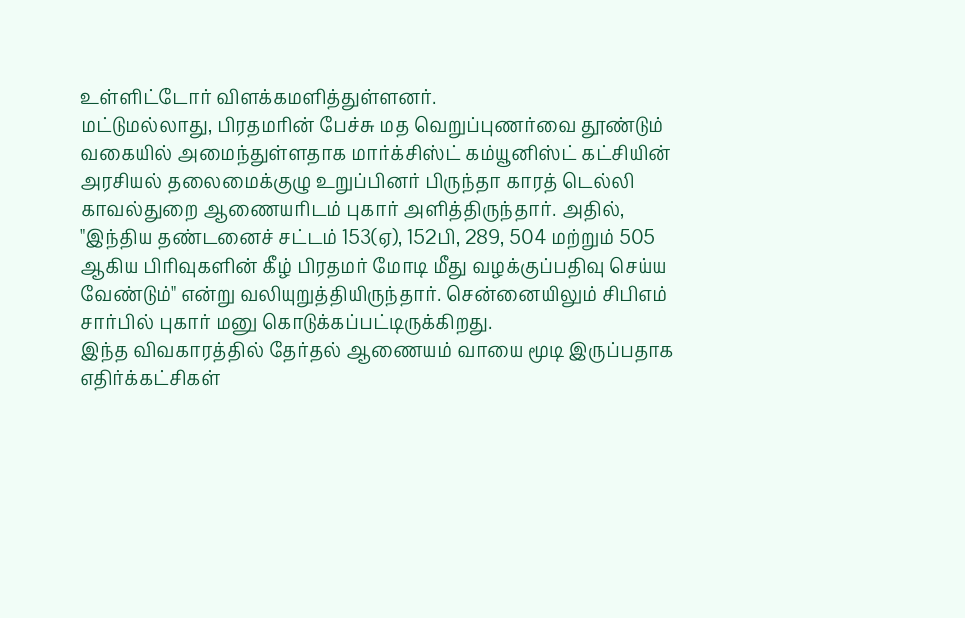உள்ளிட்டோர் விளக்கமளித்துள்ளனர்.
மட்டுமல்லாது, பிரதமரின் பேச்சு மத வெறுப்புணர்வை தூண்டும் வகையில் அமைந்துள்ளதாக மார்க்சிஸ்ட் கம்யூனிஸ்ட் கட்சியின் அரசியல் தலைமைக்குழு உறுப்பினர் பிருந்தா காரத் டெல்லி காவல்துறை ஆணையரிடம் புகார் அளித்திருந்தார். அதில், "இந்திய தண்டனைச் சட்டம் 153(ஏ), 152பி, 289, 504 மற்றும் 505 ஆகிய பிரிவுகளின் கீழ் பிரதமர் மோடி மீது வழக்குப்பதிவு செய்ய வேண்டும்" என்று வலியுறுத்தியிருந்தார். சென்னையிலும் சிபிஎம் சார்பில் புகார் மனு கொடுக்கப்பட்டிருக்கிறது.
இந்த விவகாரத்தில் தேர்தல் ஆணையம் வாயை மூடி இருப்பதாக எதிர்க்கட்சிகள்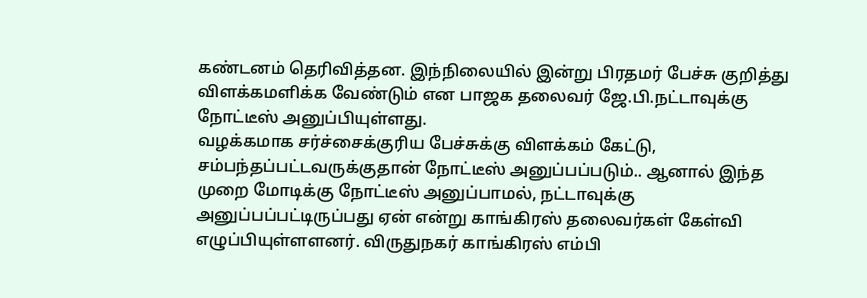கண்டனம் தெரிவித்தன. இந்நிலையில் இன்று பிரதமர் பேச்சு குறித்து விளக்கமளிக்க வேண்டும் என பாஜக தலைவர் ஜே.பி.நட்டாவுக்கு நோட்டீஸ் அனுப்பியுள்ளது.
வழக்கமாக சர்ச்சைக்குரிய பேச்சுக்கு விளக்கம் கேட்டு, சம்பந்தப்பட்டவருக்குதான் நோட்டீஸ் அனுப்பப்படும்.. ஆனால் இந்த முறை மோடிக்கு நோட்டீஸ் அனுப்பாமல், நட்டாவுக்கு அனுப்பப்பட்டிருப்பது ஏன் என்று காங்கிரஸ் தலைவர்கள் கேள்வி எழுப்பியுள்ளளனர். விருதுநகர் காங்கிரஸ் எம்பி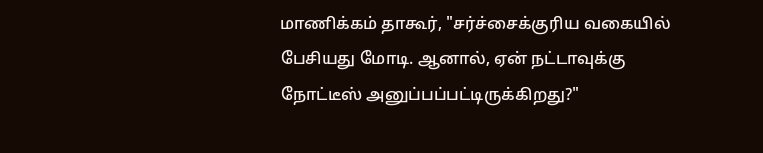மாணிக்கம் தாகூர், "சர்ச்சைக்குரிய வகையில் பேசியது மோடி. ஆனால், ஏன் நட்டாவுக்கு நோட்டீஸ் அனுப்பப்பட்டிருக்கிறது?"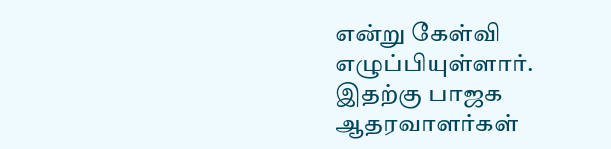என்று கேள்வி எழுப்பியுள்ளார்.
இதற்கு பாஜக ஆதரவாளர்கள்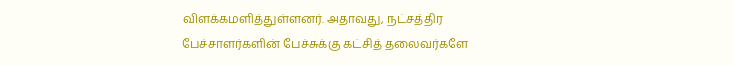விளக்கமளித்துள்ளனர். அதாவது, நட்சத்திர பேச்சாளர்களின் பேச்சுக்கு கட்சித் தலைவர்களே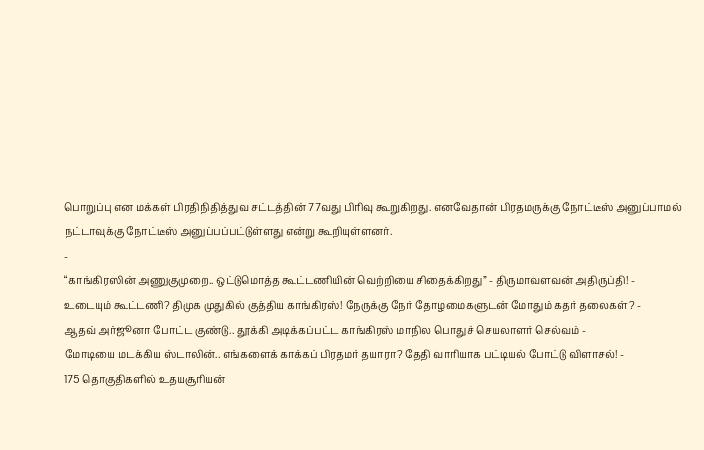பொறுப்பு என மக்கள் பிரதிநிதித்துவ சட்டத்தின் 77வது பிரிவு கூறுகிறது. எனவேதான் பிரதமருக்கு நோட்டீஸ் அனுப்பாமல் நட்டாவுக்கு நோட்டீஸ் அனுப்பப்பட்டுள்ளது என்று கூறியுள்ளனர்.
-
“காங்கிரஸின் அணுகுமுறை.. ஒட்டுமொத்த கூட்டணியின் வெற்றியை சிதைக்கிறது” - திருமாவளவன் அதிருப்தி! -
உடையும் கூட்டணி? திமுக முதுகில் குத்திய காங்கிரஸ்! நேருக்கு நேர் தோழமைகளுடன் மோதும் கதர் தலைகள்? -
ஆதவ் அர்ஜூனா போட்ட குண்டு.. தூக்கி அடிக்கப்பட்ட காங்கிரஸ் மாநில பொதுச் செயலாளர் செல்வம் -
மோடியை மடக்கிய ஸ்டாலின்.. எங்களைக் காக்கப் பிரதமர் தயாரா? தேதி வாரியாக பட்டியல் போட்டு விளாசல்! -
175 தொகுதிகளில் உதயசூரியன்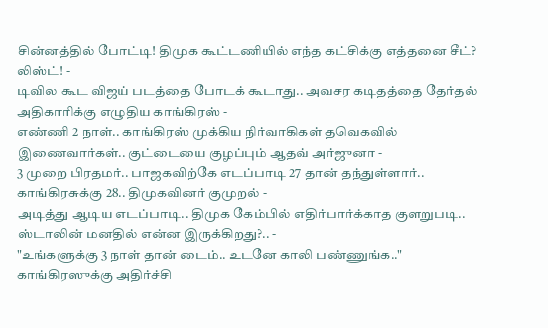சின்னத்தில் போட்டி! திமுக கூட்டணியில் எந்த கட்சிக்கு எத்தனை சீட்? லிஸ்ட்! -
டிவில கூட விஜய் படத்தை போடக் கூடாது.. அவசர கடிதத்தை தேர்தல் அதிகாரிக்கு எழுதிய காங்கிரஸ் -
எண்ணி 2 நாள்.. காங்கிரஸ் முக்கிய நிர்வாகிகள் தவெகவில் இணைவார்கள்.. குட்டையை குழப்பும் ஆதவ் அர்ஜுனா -
3 முறை பிரதமர்.. பாஜகவிற்கே எடப்பாடி 27 தான் தந்துள்ளார்.. காங்கிரசுக்கு 28.. திமுகவினர் குமுறல் -
அடித்து ஆடிய எடப்பாடி.. திமுக கேம்பில் எதிர்பார்க்காத குளறுபடி.. ஸ்டாலின் மனதில் என்ன இருக்கிறது?.. -
"உங்களுக்கு 3 நாள் தான் டைம்.. உடனே காலி பண்ணுங்க.." காங்கிரஸுக்கு அதிர்ச்சி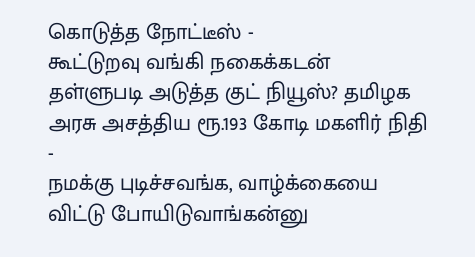கொடுத்த நோட்டீஸ் -
கூட்டுறவு வங்கி நகைக்கடன் தள்ளுபடி அடுத்த குட் நியூஸ்? தமிழக அரசு அசத்திய ரூ.193 கோடி மகளிர் நிதி -
நமக்கு புடிச்சவங்க, வாழ்க்கையை விட்டு போயிடுவாங்கன்னு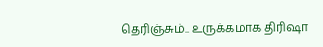தெரிஞ்சும்.. உருக்கமாக திரிஷா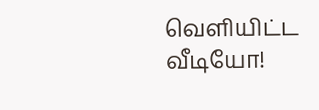வெளியிட்ட வீடியோ!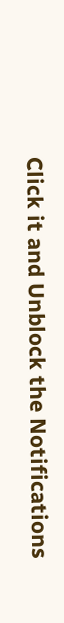Click it and Unblock the Notifications